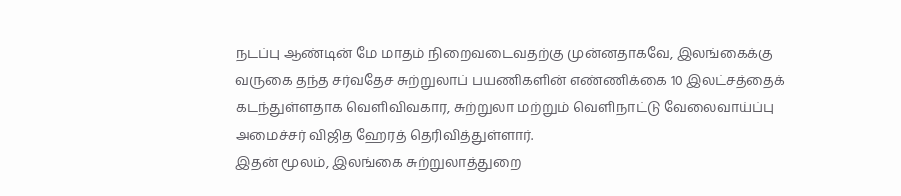நடப்பு ஆண்டின் மே மாதம் நிறைவடைவதற்கு முன்னதாகவே, இலங்கைக்கு வருகை தந்த சர்வதேச சுற்றுலாப் பயணிகளின் எண்ணிக்கை 10 இலட்சத்தைக் கடந்துள்ளதாக வெளிவிவகார, சுற்றுலா மற்றும் வெளிநாட்டு வேலைவாய்ப்பு அமைச்சர் விஜித ஹேரத் தெரிவித்துள்ளார்.
இதன் மூலம், இலங்கை சுற்றுலாத்துறை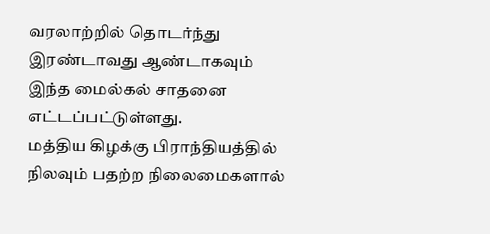வரலாற்றில் தொடர்ந்து இரண்டாவது ஆண்டாகவும் இந்த மைல்கல் சாதனை எட்டப்பட்டுள்ளது.
மத்திய கிழக்கு பிராந்தியத்தில் நிலவும் பதற்ற நிலைமைகளால்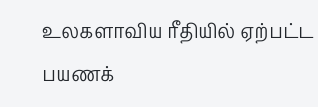உலகளாவிய ரீதியில் ஏற்பட்ட பயணக்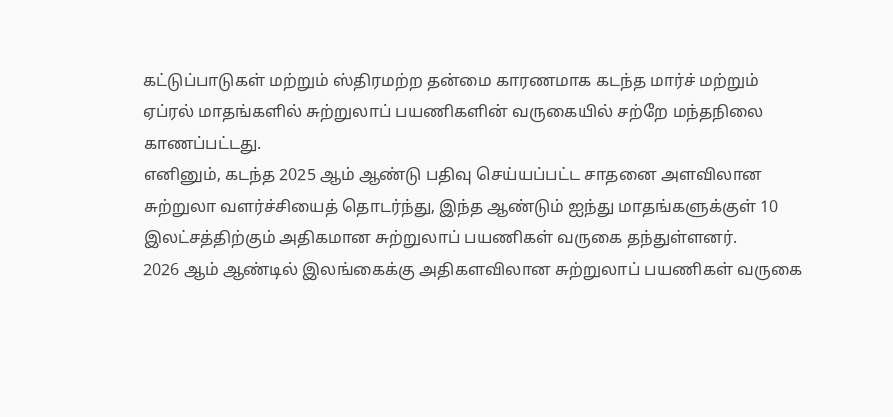கட்டுப்பாடுகள் மற்றும் ஸ்திரமற்ற தன்மை காரணமாக கடந்த மார்ச் மற்றும் ஏப்ரல் மாதங்களில் சுற்றுலாப் பயணிகளின் வருகையில் சற்றே மந்தநிலை காணப்பட்டது.
எனினும், கடந்த 2025 ஆம் ஆண்டு பதிவு செய்யப்பட்ட சாதனை அளவிலான சுற்றுலா வளர்ச்சியைத் தொடர்ந்து, இந்த ஆண்டும் ஐந்து மாதங்களுக்குள் 10 இலட்சத்திற்கும் அதிகமான சுற்றுலாப் பயணிகள் வருகை தந்துள்ளனர்.
2026 ஆம் ஆண்டில் இலங்கைக்கு அதிகளவிலான சுற்றுலாப் பயணிகள் வருகை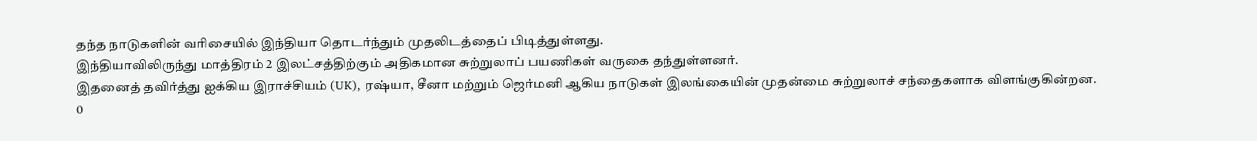தந்த நாடுகளின் வரிசையில் இந்தியா தொடர்ந்தும் முதலிடத்தைப் பிடித்துள்ளது.
இந்தியாவிலிருந்து மாத்திரம் 2 இலட்சத்திற்கும் அதிகமான சுற்றுலாப் பயணிகள் வருகை தந்துள்ளனர்.
இதனைத் தவிர்த்து ஐக்கிய இராச்சியம் (UK), ரஷ்யா, சீனா மற்றும் ஜெர்மனி ஆகிய நாடுகள் இலங்கையின் முதன்மை சுற்றுலாச் சந்தைகளாக விளங்குகின்றன.
0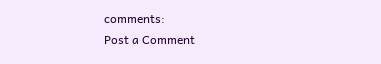comments:
Post a Comment